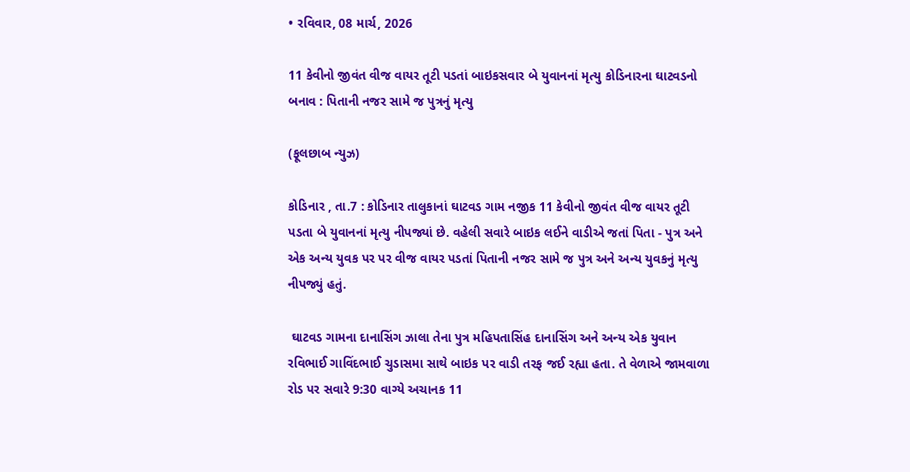• રવિવાર, 08 માર્ચ, 2026

11 કેવીનો જીવંત વીજ વાયર તૂટી પડતાં બાઇકસવાર બે યુવાનનાં મૃત્યુ કોડિનારના ઘાટવડનો બનાવ : પિતાની નજર સામે જ પુત્રનું મૃત્યુ

(ફૂલછાબ ન્યુઝ)

કોડિનાર , તા.7 : કોડિનાર તાલુકાનાં ઘાટવડ ગામ નજીક 11 કેવીનો જીવંત વીજ વાયર તૂટી પડતા બે યુવાનનાં મૃત્યુ નીપજ્યાં છે. વહેલી સવારે બાઇક લઈને વાડીએ જતાં પિતા - પુત્ર અને એક અન્ય યુવક પર પર વીજ વાયર પડતાં પિતાની નજર સામે જ પુત્ર અને અન્ય યુવકનું મૃત્યુ નીપજ્યું હતું.

 ઘાટવડ ગામના દાનાસિંગ ઝાલા તેના પુત્ર મહિપતાસિંહ દાનાસિંગ અને અન્ય એક યુવાન રવિભાઈ ગાવિંદભાઈ ચુડાસમા સાથે બાઇક પર વાડી તરફ જઈ રહ્યા હતા. તે વેળાએ જામવાળા રોડ પર સવારે 9:30 વાગ્યે અચાનક 11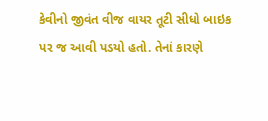કેવીનો જીવંત વીજ વાયર તૂટી સીધો બાઇક પર જ આવી પડયો હતો. તેનાં કારણે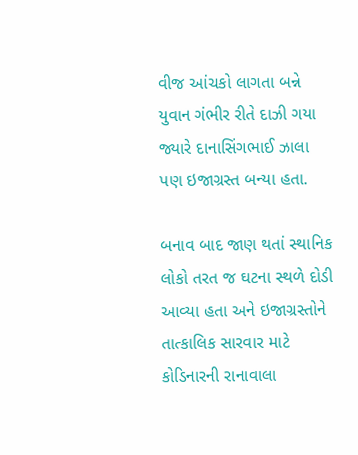વીજ આંચકો લાગતા બન્ને યુવાન ગંભીર રીતે દાઝી ગયા જ્યારે દાનાસિંગભાઈ ઝાલા પણ ઇજાગ્રસ્ત બન્યા હતા.

બનાવ બાદ જાણ થતાં સ્થાનિક લોકો તરત જ ઘટના સ્થળે દોડી આવ્યા હતા અને ઇજાગ્રસ્તોને તાત્કાલિક સારવાર માટે કોડિનારની રાનાવાલા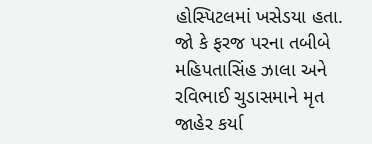હોસ્પિટલમાં ખસેડયા હતા. જો કે ફરજ પરના તબીબે મહિપતાસિંહ ઝાલા અને રવિભાઈ ચુડાસમાને મૃત જાહેર કર્યા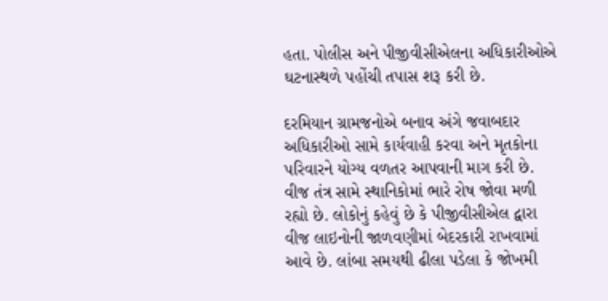હતા. પોલીસ અને પીજીવીસીએલના અધિકારીઓએ ઘટનાસ્થળે પહોંચી તપાસ શરૂ કરી છે.

દરમિયાન ગ્રામજનોએ બનાવ અંગે જવાબદાર અધિકારીઓ સામે કાર્યવાહી કરવા અને મૃતકોના પરિવારને યોગ્ય વળતર આપવાની માગ કરી છે. વીજ તંત્ર સામે સ્થાનિકોમાં ભારે રોષ જોવા મળી રહ્યો છે. લોકોનું કહેવું છે કે પીજીવીસીએલ દ્વારા વીજ લાઇનોની જાળવણીમાં બેદરકારી રાખવામાં આવે છે. લાંબા સમયથી ઢીલા પડેલા કે જોખમી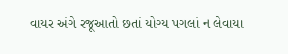વાયર અંગે રજૂઆતો છતાં યોગ્ય પગલાં ન લેવાયા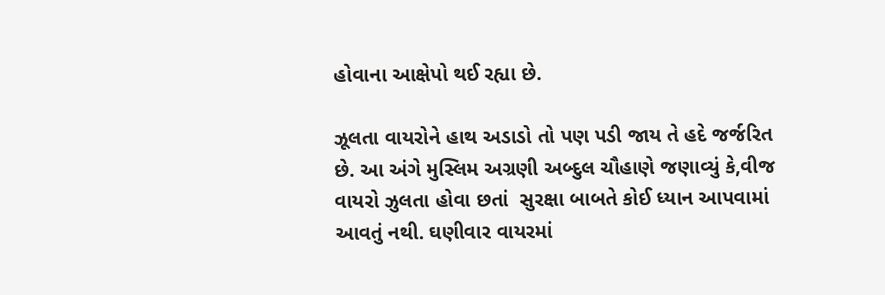હોવાના આક્ષેપો થઈ રહ્યા છે.

ઝૂલતા વાયરોને હાથ અડાડો તો પણ પડી જાય તે હદે જર્જરિત છે. આ અંગે મુસ્લિમ અગ્રણી અબ્દુલ ચૌહાણે જણાવ્યું કે,વીજ વાયરો ઝુલતા હોવા છતાં  સુરક્ષા બાબતે કોઈ ધ્યાન આપવામાં આવતું નથી. ઘણીવાર વાયરમાં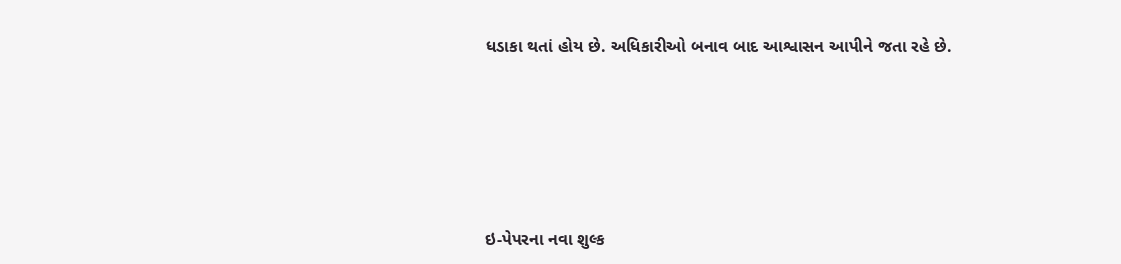ધડાકા થતાં હોય છે. અધિકારીઓ બનાવ બાદ આશ્વાસન આપીને જતા રહે છે.







ઇ-પેપરના નવા શુલ્ક